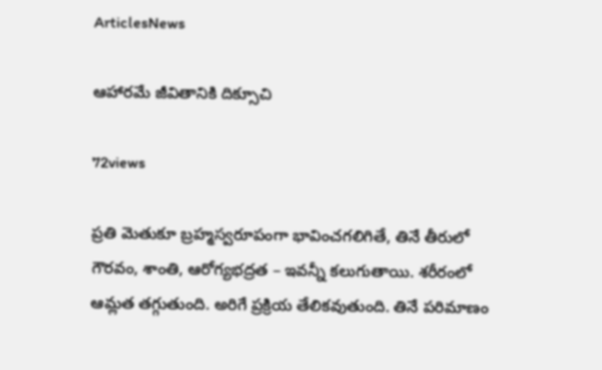ArticlesNews

ఆహారమే జీవితానికి దిక్సూచి

72views

ప్రతి మెతుకూ బ్రహ్మస్వరూపంగా భావించగలిగితే, తినే తీరులో గౌరవం, శాంతి, ఆరోగ్యభద్రత – ఇవన్నీ కలుగుతాయి. శరీరంలో ఆమ్లత తగ్గుతుంది. అరిగే ప్రక్రియ తేలికవుతుంది. తినే పరిమాణం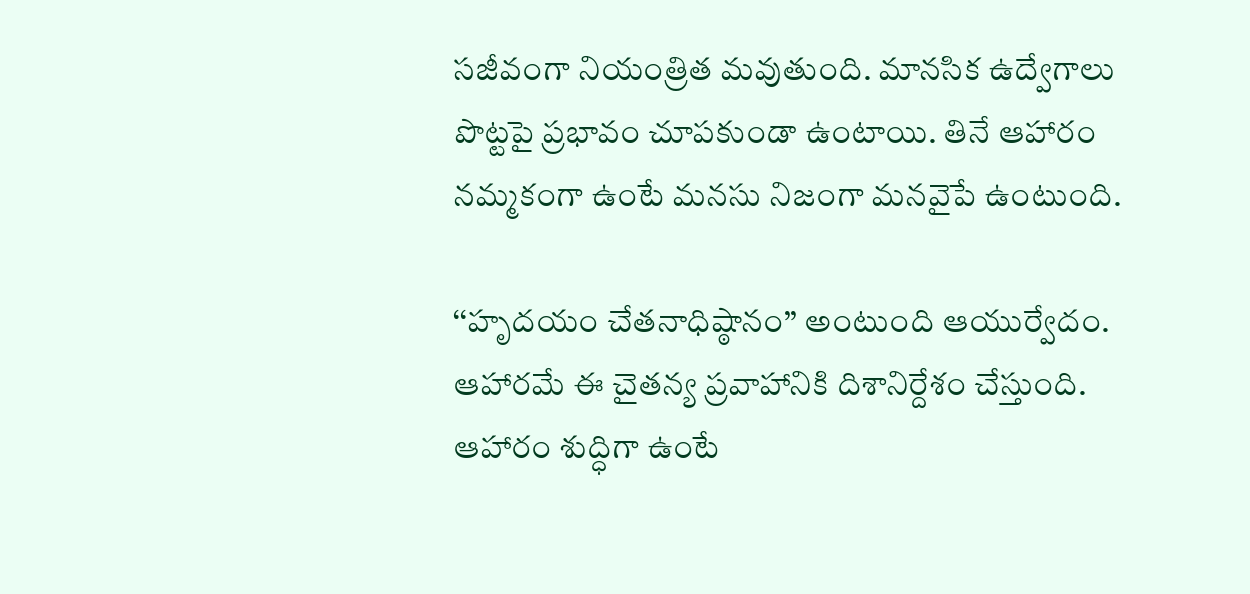సజీవంగా నియంత్రిత మవుతుంది. మానసిక ఉద్వేగాలు పొట్టపై ప్రభావం చూపకుండా ఉంటాయి. తినే ఆహారం నమ్మకంగా ఉంటే మనసు నిజంగా మనవైపే ఉంటుంది.

‘‘హృదయం చేతనాధిష్ఠానం’’ అంటుంది ఆయుర్వేదం. ఆహారమే ఈ చైతన్య ప్రవాహానికి దిశానిర్దేశం చేస్తుంది. ఆహారం శుద్ధిగా ఉంటే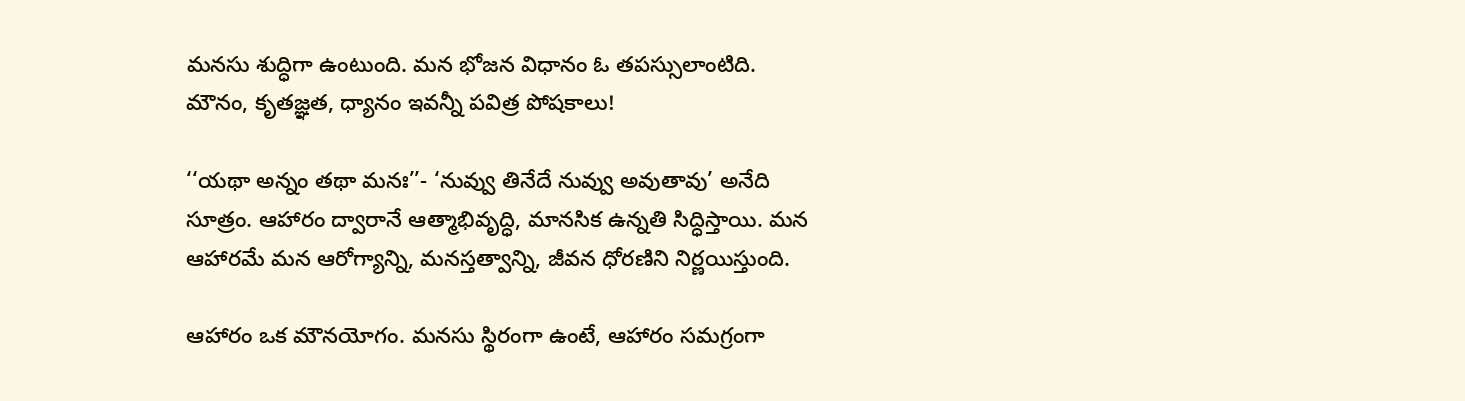మనసు శుద్ధిగా ఉంటుంది. మన భోజన విధానం ఓ తపస్సులాంటిది. మౌనం, కృతజ్ఞత, ధ్యానం ఇవన్నీ పవిత్ర పోషకాలు!

‘‘యథా అన్నం తథా మనః’’- ‘నువ్వు తినేదే నువ్వు అవుతావు’ అనేది సూత్రం. ఆహారం ద్వారానే ఆత్మాభివృద్ధి, మానసిక ఉన్నతి సిద్ధిస్తాయి. మన ఆహారమే మన ఆరోగ్యాన్ని, మనస్తత్వాన్ని, జీవన ధోరణిని నిర్ణయిస్తుంది.

ఆహారం ఒక మౌనయోగం. మనసు స్థిరంగా ఉంటే, ఆహారం సమగ్రంగా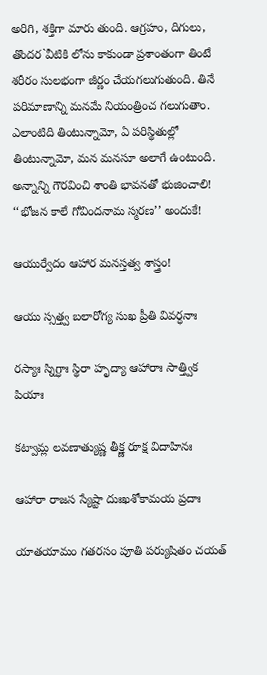అరిగి, శక్తిగా మారు తుంది. ఆగ్రహం, దిగులు, తొందర`వీటికి లోను కాకుండా ప్రశాంతంగా తింటే శరీరం సులభంగా జీర్ణం చేయగలుగుతుంది. తినే పరిమాణాన్ని మనమే నియంత్రించ గలుగుతాం. ఎలాంటిది తింటున్నామో, ఏ పరిస్థితుల్లో తింటున్నామో, మన మనసూ అలాగే ఉంటుంది. అన్నాన్ని గౌరవించి శాంతి భావనతో భుజించాలి! ‘‘భోజన కాలే గోవిందనామ స్మరణ’’ అందుకే!

ఆయుర్వేదం ఆహార మనస్తత్వ శాస్త్రం!

ఆయు స్సత్త్వ బలారోగ్య సుఖ ప్రీతి వివర్ధనాః

రస్యాః స్నిగ్ధాః స్థిరా హృద్యా ఆహారాః సాత్త్విక పియాః

కట్వామ్ల లవణాత్యుష్ణ తీక్ష్ణ రూక్ష విదాహినః

ఆహారా రాజస స్యేష్టా దుఃఖశోకామయ ప్రదాః

యాతయామం గతరసం పూతి పర్యుషితం చయత్‌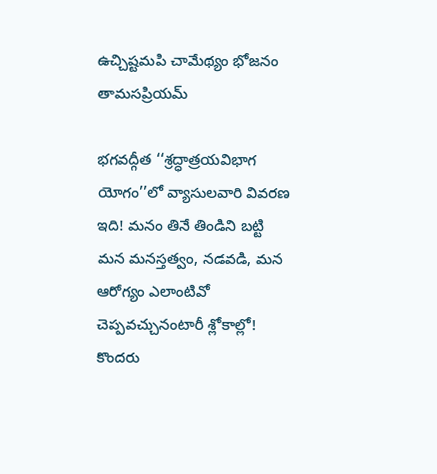ఉచ్చిష్టమపి చామేథ్యం భోజనం తామసప్రియమ్‌

భగవద్గీత ‘‘శ్రద్ధాత్రయవిభాగ యోగం’’లో వ్యాసులవారి వివరణ ఇది! మనం తినే తిండిని బట్టి మన మనస్తత్వం, నడవడి, మన ఆరోగ్యం ఎలాంటివో చెప్పవచ్చునంటారీ శ్లోకాల్లో! కొందరు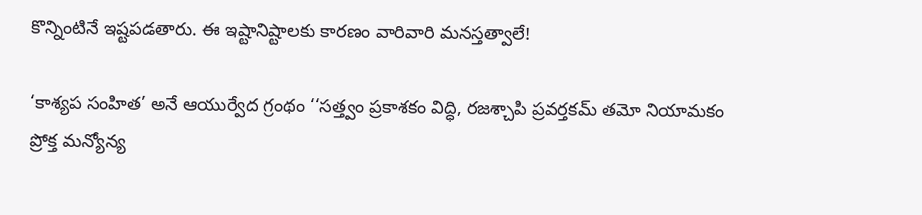కొన్నింటినే ఇష్టపడతారు. ఈ ఇష్టానిష్టాలకు కారణం వారివారి మనస్తత్వాలే!

‘కాశ్యప సంహిత’ అనే ఆయుర్వేద గ్రంథం ‘‘సత్త్వం ప్రకాశకం విద్ధి, రజశ్చాపి ప్రవర్తకమ్‌ తమో నియామకం ప్రోక్త మన్యోన్య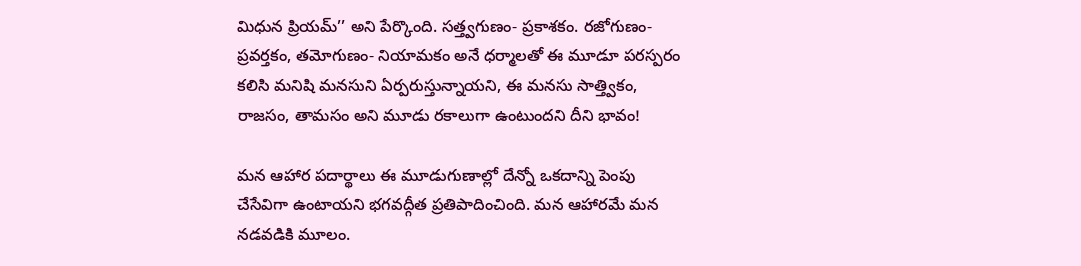మిధున ప్రియమ్‌’’ అని పేర్కొంది. సత్త్వగుణం- ప్రకాశకం. రజోగుణం- ప్రవర్తకం, తమోగుణం- నియామకం అనే ధర్మాలతో ఈ మూడూ పరస్పరం కలిసి మనిషి మనసుని ఏర్పరుస్తున్నాయని, ఈ మనసు సాత్త్వికం, రాజసం, తామసం అని మూడు రకాలుగా ఉంటుందని దీని భావం!

మన ఆహార పదార్థాలు ఈ మూడుగుణాల్లో దేన్నో ఒకదాన్ని పెంపు చేసేవిగా ఉంటాయని భగవద్గీత ప్రతిపాదించింది. మన ఆహారమే మన నడవడికి మూలం.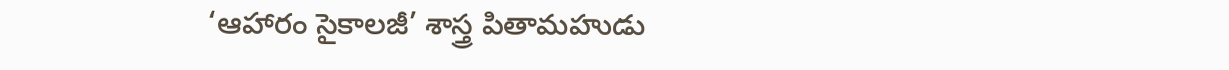‘ఆహారం సైకాలజీ’ శాస్త్ర పితామహుడు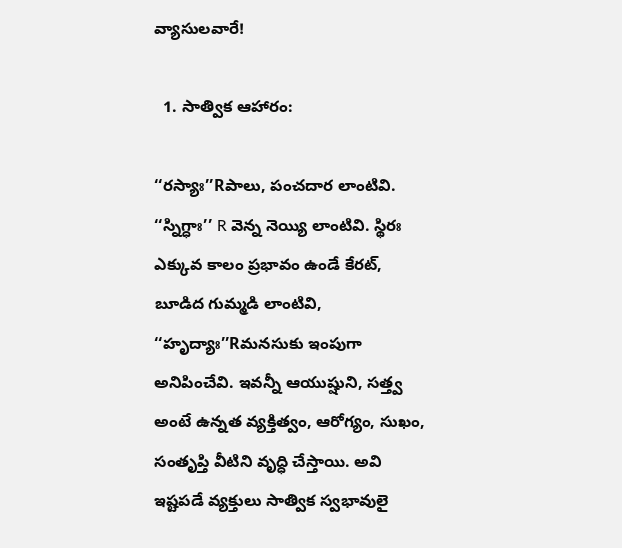వ్యాసులవారే!

  1. సాత్విక ఆహారం:

‘‘రస్యాః’’Rపాలు, పంచదార లాంటివి. ‘‘స్నిగ్ధాః’’ R వెన్న నెయ్యి లాంటివి. స్థిరః ఎక్కువ కాలం ప్రభావం ఉండే కేరట్‌, బూడిద గుమ్మడి లాంటివి, ‘‘హృద్యాః’’Rమనసుకు ఇంపుగా అనిపించేవి. ఇవన్నీ ఆయుష్షుని, సత్త్వ అంటే ఉన్నత వ్యక్తిత్వం, ఆరోగ్యం, సుఖం, సంతృప్తి వీటిని వృద్ధి చేస్తాయి. అవి ఇష్టపడే వ్యక్తులు సాత్విక స్వభావులై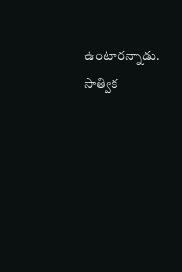ఉంటారన్నాడు. సాత్విక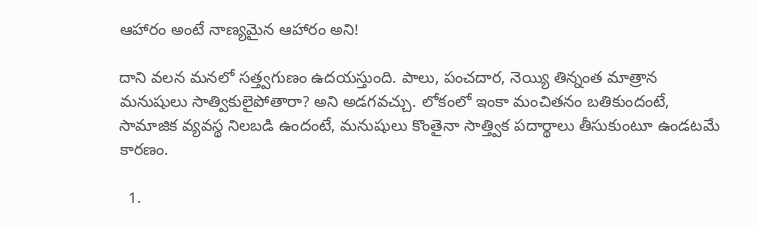ఆహారం అంటే నాణ్యమైన ఆహారం అని!

దాని వలన మనలో సత్త్వగుణం ఉదయస్తుంది. పాలు, పంచదార, నెయ్యి తిన్నంత మాత్రాన మనుషులు సాత్వికులైపోతారా? అని అడగవచ్చు. లోకంలో ఇంకా మంచితనం బతికుందంటే, సామాజిక వ్యవస్థ నిలబడి ఉందంటే, మనుషులు కొంతైనా సాత్త్విక పదార్థాలు తీసుకుంటూ ఉండటమే కారణం.

  1.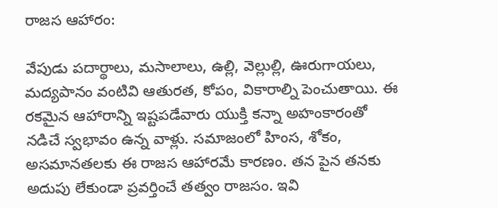రాజస ఆహారం:

వేపుడు పదార్థాలు, మసాలాలు, ఉల్లి, వెల్లుల్లి, ఊరుగాయలు, మద్యపానం వంటివి ఆతురత, కోపం, వికారాల్ని పెంచుతాయి. ఈ రకమైన ఆహారాన్ని ఇష్టపడేవారు యుక్తి కన్నా అహంకారంతో నడిచే స్వభావం ఉన్న వాళ్లు. సమాజంలో హింస, శోకం, అసమానతలకు ఈ రాజస ఆహారమే కారణం. తన పైన తనకు అదుపు లేకుండా ప్రవర్తించే తత్వం రాజసం. ఇవి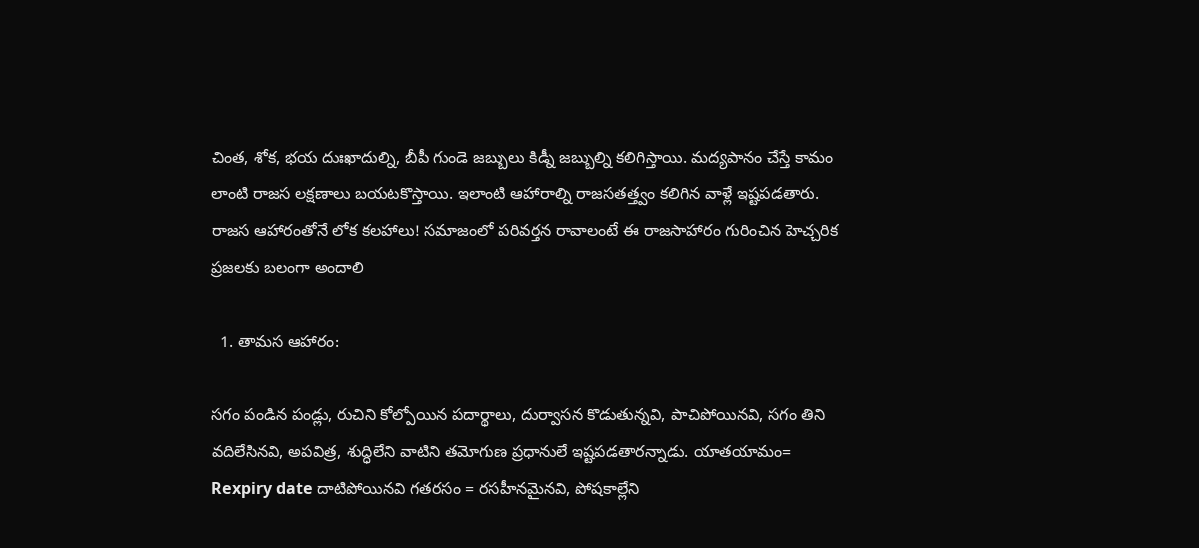చింత, శోక, భయ దుఃఖాదుల్ని, బీపీ గుండె జబ్బులు కిడ్నీ జబ్బుల్ని కలిగిస్తాయి. మద్యపానం చేస్తే కామం లాంటి రాజస లక్షణాలు బయటకొస్తాయి. ఇలాంటి ఆహారాల్ని రాజసతత్త్వం కలిగిన వాళ్లే ఇష్టపడతారు. రాజస ఆహారంతోనే లోక కలహాలు! సమాజంలో పరివర్తన రావాలంటే ఈ రాజసాహారం గురించిన హెచ్చరిక ప్రజలకు బలంగా అందాలి

  1. తామస ఆహారం:

సగం పండిన పండ్లు, రుచిని కోల్పోయిన పదార్థాలు, దుర్వాసన కొడుతున్నవి, పాచిపోయినవి, సగం తిని వదిలేసినవి, అపవిత్ర, శుద్ధిలేని వాటిని తమోగుణ ప్రధానులే ఇష్టపడతారన్నాడు. యాతయామం= Rexpiry date దాటిపోయినవి గతరసం = రసహీనమైనవి, పోషకాల్లేని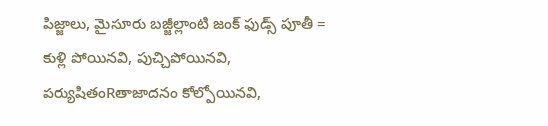పిజ్జాలు, మైసూరు బజ్జీల్లాంటి జంక్‌ ఫుడ్స్‌ పూతీ = కుళ్లి పోయినవి, పుచ్చిపోయినవి, పర్యుషితంRతాజాదనం కోల్పోయినవి,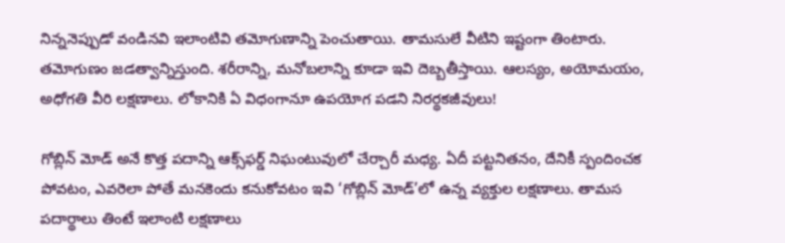నిన్ననెప్పుడో వండినవి ఇలాంటివి తమోగుణాన్ని పెంచుతాయి. తామసులే వీటిని ఇష్టంగా తింటారు. తమోగుణం జడత్వాన్నిస్తుంది. శరీరాన్ని, మనోబలాన్ని కూడా ఇవి దెబ్బతీస్తాయి. ఆలస్యం, అయోమయం, అధోగతి వీరి లక్షణాలు. లోకానికి ఏ విధంగానూ ఉపయోగ పడని నిరర్థకజీవులు!

గోబ్లిన్‌ మోడ్‌ అనే కొత్త పదాన్ని ఆక్స్‌ఫర్డ్‌ నిఘంటువులో చేర్చారీ మధ్య. ఏదీ పట్టనితనం, దేనికీ స్పందించక పోవటం, ఎవరెలా పోతే మనకెందు కనుకోవటం ఇవి ‘గోబ్లిన్‌ మోడ్‌’లో ఉన్న వ్యక్తుల లక్షణాలు. తామస పదార్థాలు తింటే ఇలాంటి లక్షణాలు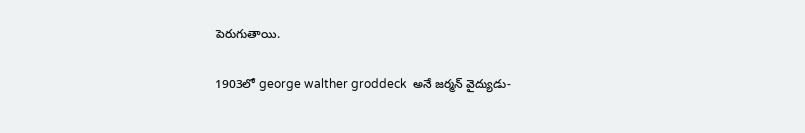పెరుగుతాయి.

1903లో george walther groddeck  అనే జర్మన్‌ వైద్యుడు-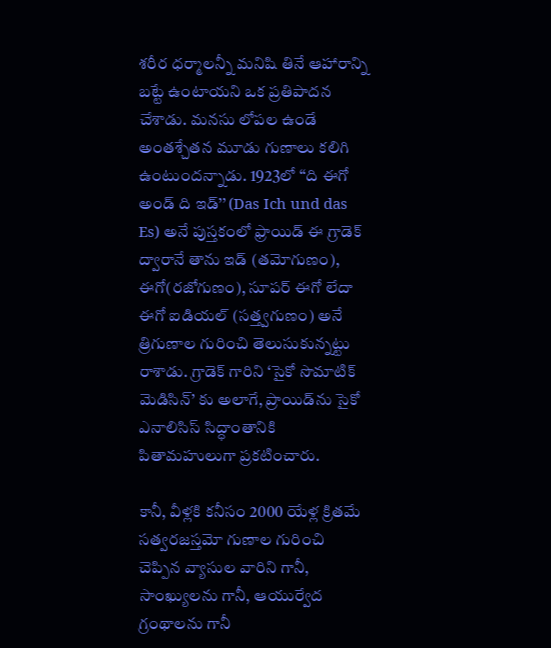శరీర ధర్మాలన్నీ మనిషి తినే ఆహారాన్ని బట్టే ఉంటాయని ఒక ప్రతిపాదన చేశాడు. మనసు లోపల ఉండే అంతశ్చేతన మూడు గుణాలు కలిగి ఉంటుందన్నాడు. 1923లో ‘‘ది ఈగో అండ్‌ ది ఇడ్‌’’ (Das Ich und das Es) అనే పుస్తకంలో ఫ్రాయిడ్‌ ఈ గ్రాడెక్‌ ద్వారానే తాను ఇడ్‌ (తమోగుణం), ఈగో(రజోగుణం), సూపర్‌ ఈగో లేదా ఈగో ఐడియల్‌ (సత్త్వగుణం) అనే త్రిగుణాల గురించి తెలుసుకున్నట్టు రాశాడు. గ్రాడెక్‌ గారిని ‘సైకో సొమాటిక్‌ మెడిసిన్‌’ కు అలాగే, ప్రాయిడ్‌ను సైకో ఎనాలిసిస్‌ సిద్ధాంతానికి పితామహులుగా ప్రకటించారు.

కానీ, వీళ్లకి కనీసం 2000 యేళ్ల క్రితమే సత్వరజస్తమో గుణాల గురించి చెప్పిన వ్యాసుల వారిని గానీ, సాంఖ్యులను గానీ, ఆయుర్వేద గ్రంథాలను గానీ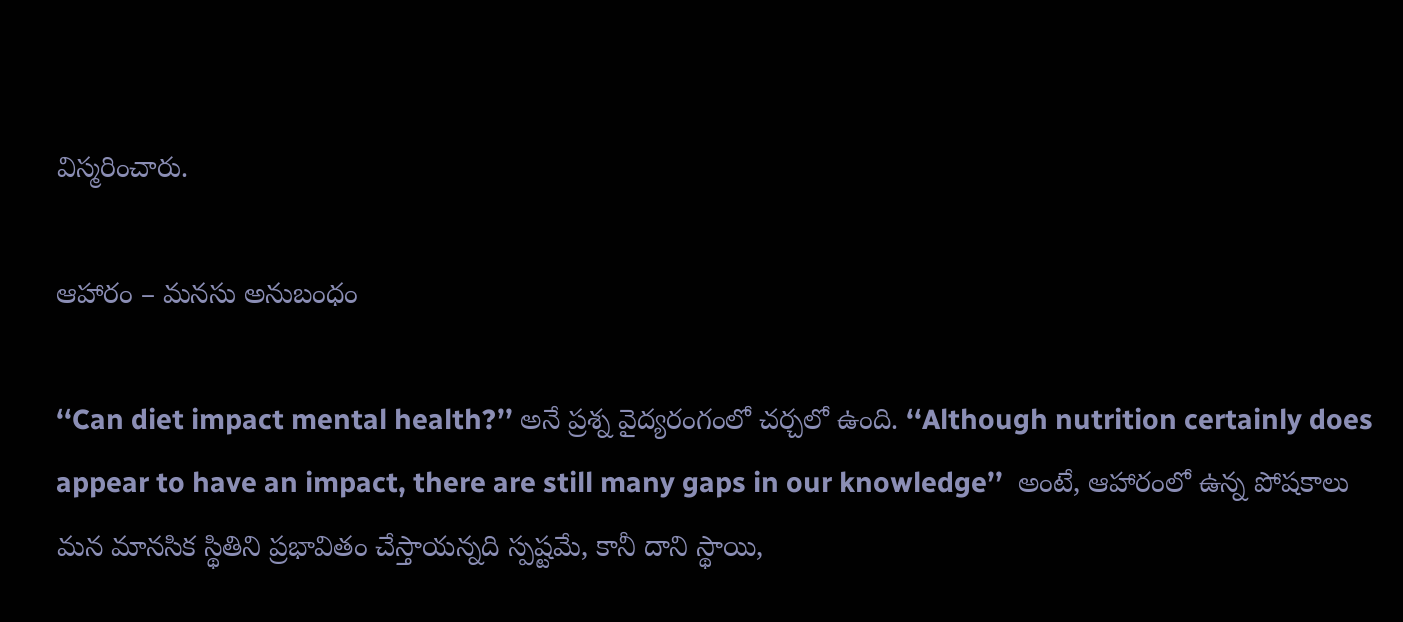విస్మరించారు.

ఆహారం – మనసు అనుబంధం

‘‘Can diet impact mental health?’’ అనే ప్రశ్న వైద్యరంగంలో చర్చలో ఉంది. ‘‘Although nutrition certainly does appear to have an impact, there are still many gaps in our knowledge’’  అంటే, ఆహారంలో ఉన్న పోషకాలు మన మానసిక స్థితిని ప్రభావితం చేస్తాయన్నది స్పష్టమే, కానీ దాని స్థాయి,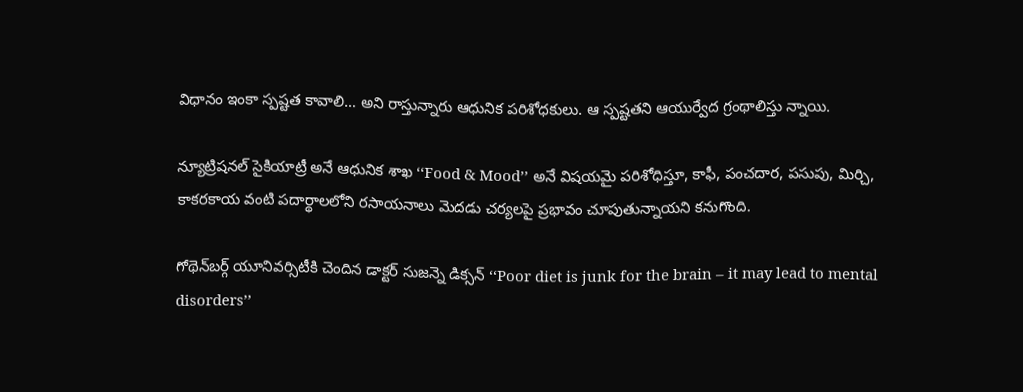విధానం ఇంకా స్పష్టత కావాలి… అని రాస్తున్నారు ఆధునిక పరిశోధకులు. ఆ స్పష్టతని ఆయుర్వేద గ్రంథాలిస్తు న్నాయి.

న్యూట్రిషనల్‌ సైకియాట్రీ అనే ఆధునిక శాఖ ‘‘Food & Mood’’ అనే విషయమై పరిశోధిస్తూ, కాఫీ, పంచదార, పసుపు, మిర్చి, కాకరకాయ వంటి పదార్థాలలోని రసాయనాలు మెదడు చర్యలపై ప్రభావం చూపుతున్నాయని కనుగొంది.

గోథెన్‌బర్గ్‌ యూనివర్సిటీకి చెందిన డాక్టర్‌ సుజన్నె డిక్సన్‌ ‘‘Poor diet is junk for the brain – it may lead to mental disorders’’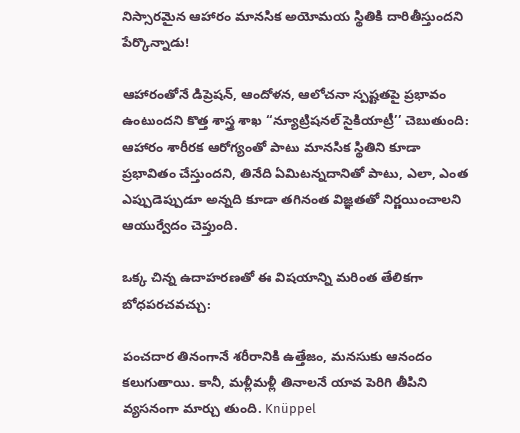నిస్సారమైన ఆహారం మానసిక అయోమయ స్థితికి దారితీస్తుందని పేర్కొన్నాడు!

ఆహారంతోనే డిప్రెషన్‌, ఆందోళన, ఆలోచనా స్పష్టతపై ప్రభావం ఉంటుందని కొత్త శాస్త్ర శాఖ ‘‘న్యూట్రిషనల్‌ సైకియాట్రీ’’ చెబుతుంది: ఆహారం శారీరక ఆరోగ్యంతో పాటు మానసిక స్థితిని కూడా ప్రభావితం చేస్తుందని, తినేది ఏమిటన్నదానితో పాటు, ఎలా, ఎంత ఎప్పుడెప్పుడూ అన్నది కూడా తగినంత విజ్ఞతతో నిర్ణయించాలని ఆయుర్వేదం చెప్తుంది.

ఒక్క చిన్న ఉదాహరణతో ఈ విషయాన్ని మరింత తేలికగా బోధపరచవచ్చు:

పంచదార తినంగానే శరీరానికి ఉత్తేజం, మనసుకు ఆనందం కలుగుతాయి. కానీ, మళ్లీమళ్లీ తినాలనే యావ పెరిగి తీపిని వ్యసనంగా మార్చు తుంది. Knüppel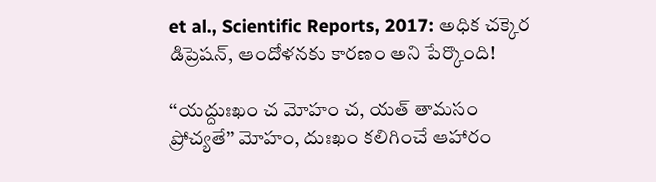et al., Scientific Reports, 2017: అధిక చక్కెర డిప్రెషన్‌, ఆందోళనకు కారణం అని పేర్కొంది!

‘‘యద్దుఃఖం చ మోహం చ, యత్‌ తామసం ప్రోచ్యతే’’ మోహం, దుఃఖం కలిగించే ఆహారం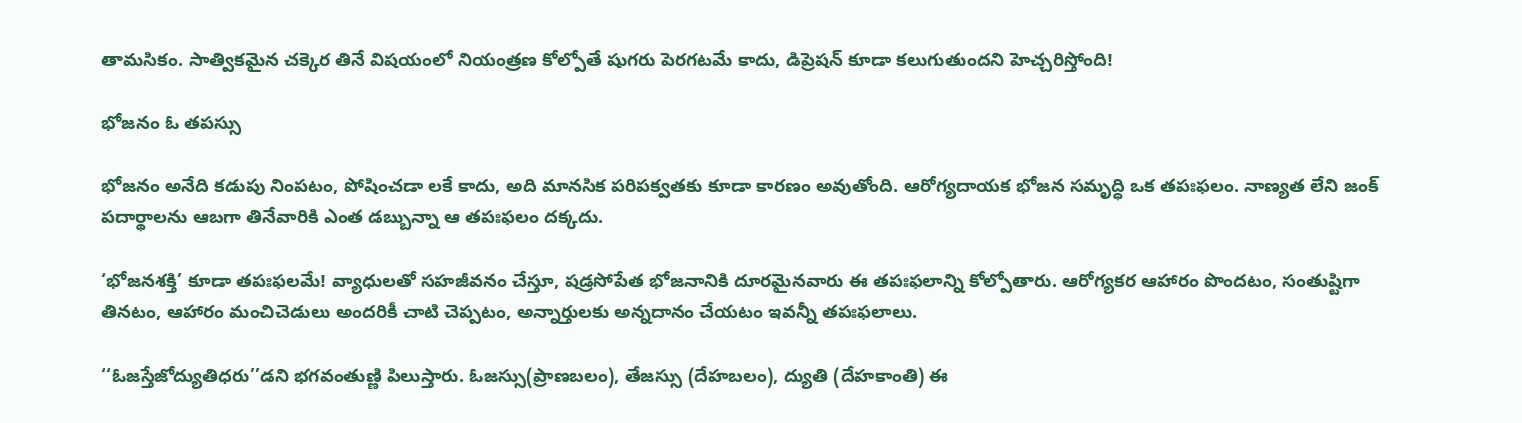తామసికం. సాత్వికమైన చక్కెర తినే విషయంలో నియంత్రణ కోల్పోతే షుగరు పెరగటమే కాదు, డిప్రెషన్‌ కూడా కలుగుతుందని హెచ్చరిస్తోంది!

భోజనం ఓ తపస్సు

భోజనం అనేది కడుపు నింపటం, పోషించడా లకే కాదు, అది మానసిక పరిపక్వతకు కూడా కారణం అవుతోంది. ఆరోగ్యదాయక భోజన సమృద్ధి ఒక తపఃఫలం. నాణ్యత లేని జంక్‌ పదార్థాలను ఆబగా తినేవారికి ఎంత డబ్బున్నా ఆ తపఃఫలం దక్కదు.

‘భోజనశక్తి’ కూడా తపఃఫలమే! వ్యాధులతో సహజీవనం చేస్తూ, షడ్రసోపేత భోజనానికి దూరమైనవారు ఈ తపఃఫలాన్ని కోల్పోతారు. ఆరోగ్యకర ఆహారం పొందటం, సంతుష్టిగా తినటం, ఆహారం మంచిచెడులు అందరికీ చాటి చెప్పటం, అన్నార్తులకు అన్నదానం చేయటం ఇవన్నీ తపఃఫలాలు.

‘‘ఓజస్తేజోద్యుతిధరు’’డని భగవంతుణ్ణి పిలుస్తారు. ఓజస్సు(ప్రాణబలం), తేజస్సు (దేహబలం), ద్యుతి (దేహకాంతి) ఈ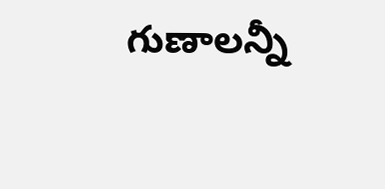గుణాలన్నీ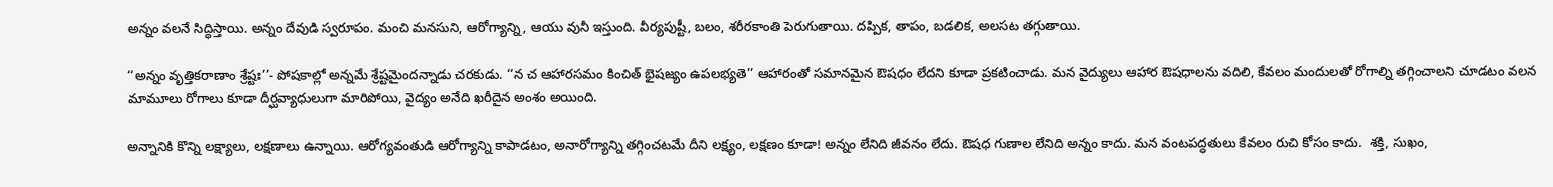అన్నం వలనే సిద్ధిస్తాయి. అన్నం దేవుడి స్వరూపం. మంచి మనసుని, ఆరోగ్యాన్ని, ఆయు వునీ ఇస్తుంది. వీర్యపుష్టీ, బలం, శరీరకాంతి పెరుగుతాయి. దప్పిక, తాపం, బడలిక, అలసట తగ్గుతాయి.

‘‘అన్నం వృత్తికరాణాం శ్రేష్టః’’- పోషకాల్లో అన్నమే శ్రేష్టమైందన్నాడు చరకుడు. ‘‘న చ ఆహారసమం కించిత్‌ భైషజ్యం ఉపలభ్యతె’’ ఆహారంతో సమానమైన ఔషధం లేదని కూడా ప్రకటించాడు. మన వైద్యులు ఆహార ఔషధాలను వదిలి, కేవలం మందులతో రోగాల్ని తగ్గించాలని చూడటం వలన మామూలు రోగాలు కూడా దీర్ఘవ్యాధులుగా మారిపోయి, వైద్యం అనేది ఖరీదైన అంశం అయింది.

అన్నానికి కొన్ని లక్ష్యాలు, లక్షణాలు ఉన్నాయి. ఆరోగ్యవంతుడి ఆరోగ్యాన్ని కాపాడటం, అనారోగ్యాన్ని తగ్గించటమే దీని లక్ష్యం, లక్షణం కూడా! అన్నం లేనిది జీవనం లేదు. ఔషధ గుణాల లేనిది అన్నం కాదు. మన వంటపద్ధతులు కేవలం రుచి కోసం కాదు.  శక్తి, సుఖం,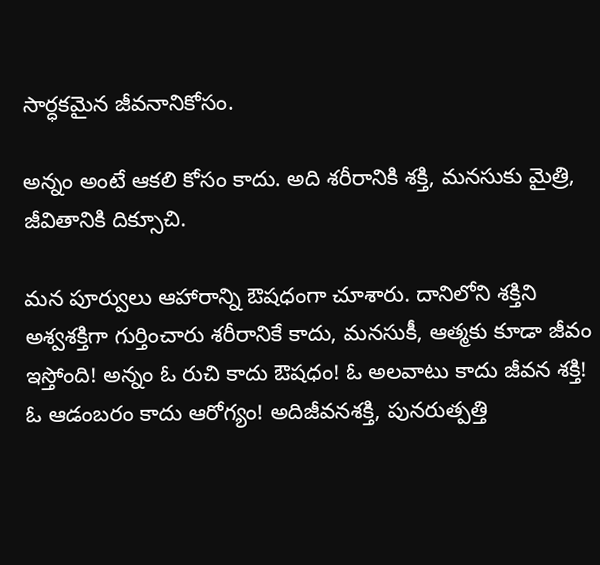సార్ధకమైన జీవనానికోసం.

అన్నం అంటే ఆకలి కోసం కాదు. అది శరీరానికి శక్తి, మనసుకు మైత్రి, జీవితానికి దిక్సూచి.

మన పూర్వులు ఆహారాన్ని ఔషధంగా చూశారు. దానిలోని శక్తిని అశ్వశక్తిగా గుర్తించారు శరీరానికే కాదు, మనసుకీ, ఆత్మకు కూడా జీవం ఇస్తోంది! అన్నం ఓ రుచి కాదు ఔషధం! ఓ అలవాటు కాదు జీవన శక్తి! ఓ ఆడంబరం కాదు ఆరోగ్యం! అదిజీవనశక్తి, పునరుత్పత్తి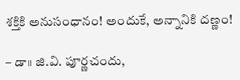శక్తికి అనుసంధానం! అందుకే, అన్నానికి దణ్ణం!

– డా॥ జి.వి. పూర్ణచందు,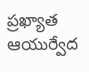ప్రఖ్యాత ఆయుర్వేద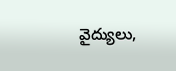వైద్యులు,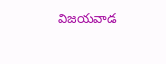విజయవాడ